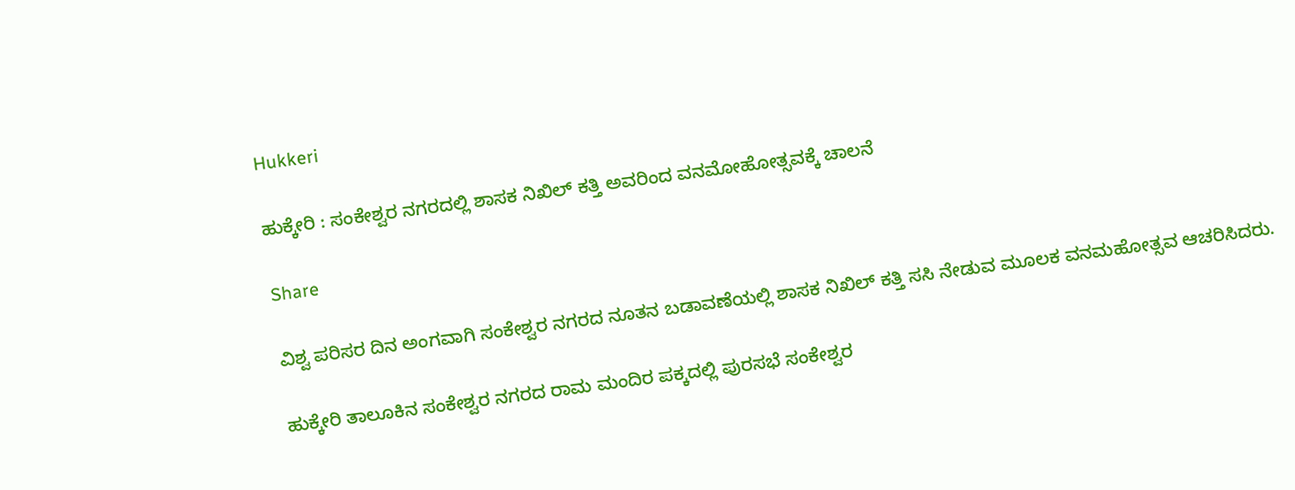Hukkeri

ಹುಕ್ಕೇರಿ : ಸಂಕೇಶ್ವರ ನಗರದಲ್ಲಿ ಶಾಸಕ ನಿಖಿಲ್ ಕತ್ತಿ ಅವರಿಂದ ವನಮೋಹೋತ್ಸವಕ್ಕೆ ಚಾಲನೆ

Share

ವಿಶ್ವ ಪರಿಸರ ದಿನ ಅಂಗವಾಗಿ ಸಂಕೇಶ್ವರ ನಗರದ ನೂತನ ಬಡಾವಣೆಯಲ್ಲಿ ಶಾಸಕ ನಿಖಿಲ್ ಕತ್ತಿ ಸಸಿ ನೇಡುವ ಮೂಲಕ ವನಮಹೋತ್ಸವ ಆಚರಿಸಿದರು.

ಹುಕ್ಕೇರಿ ತಾಲೂಕಿನ ಸಂಕೇಶ್ವರ ನಗರದ ರಾಮ ಮಂದಿರ ಪಕ್ಕದಲ್ಲಿ ಪುರಸಭೆ ಸಂಕೇಶ್ವರ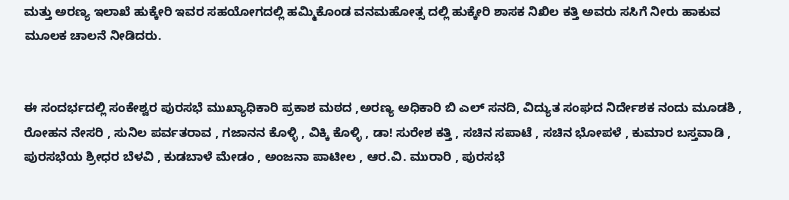ಮತ್ತು ಅರಣ್ಯ ಇಲಾಖೆ ಹುಕ್ಕೇರಿ ಇವರ ಸಹಯೋಗದಲ್ಲಿ ಹಮ್ಮಿಕೊಂಡ ವನಮಹೋತ್ಸ ದಲ್ಲಿ ಹುಕ್ಕೇರಿ ಶಾಸಕ ನಿಖಿಲ ಕತ್ತಿ ಅವರು ಸಸಿಗೆ ನೀರು ಹಾಕುವ ಮೂಲಕ ಚಾಲನೆ ನೀಡಿದರು.


ಈ ಸಂದರ್ಭದಲ್ಲಿ ಸಂಕೇಶ್ವರ ಪುರಸಭೆ ಮುಖ್ಯಾಧಿಕಾರಿ ಪ್ರಕಾಶ ಮಠದ ,ಅರಣ್ಯ ಅಧಿಕಾರಿ ಬಿ ಎಲ್ ಸನದಿ, ವಿದ್ಯುತ ಸಂಘದ ನಿರ್ದೇಶಕ ನಂದು ಮೂಡಶಿ , ರೋಹನ ನೇಸರಿ , ಸುನಿಲ ಪರ್ವತರಾವ , ಗಜಾನನ ಕೊಳ್ಳಿ , ವಿಕ್ಕಿ ಕೊಳ್ಳಿ , ಡಾ! ಸುರೇಶ ಕತ್ತಿ , ಸಚಿನ ಸಪಾಟೆ , ಸಚಿನ ಭೋಪಳೆ , ಕುಮಾರ ಬಸ್ತವಾಡಿ , ಪುರಸಭೆಯ ಶ್ರೀಧರ ಬೆಳವಿ , ಕುಡಬಾಳೆ ಮೇಡಂ , ಅಂಜನಾ ಪಾಟೀಲ , ಆರ.ವಿ. ಮುರಾರಿ , ಪುರಸಭೆ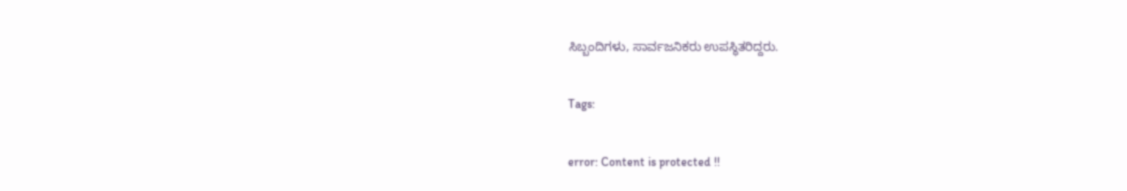ಸಿಬ್ಬಂದಿಗಳು, ಸಾರ್ವಜನಿಕರು ಉಪಸ್ಥಿತರಿದ್ದರು.

Tags:

error: Content is protected !!